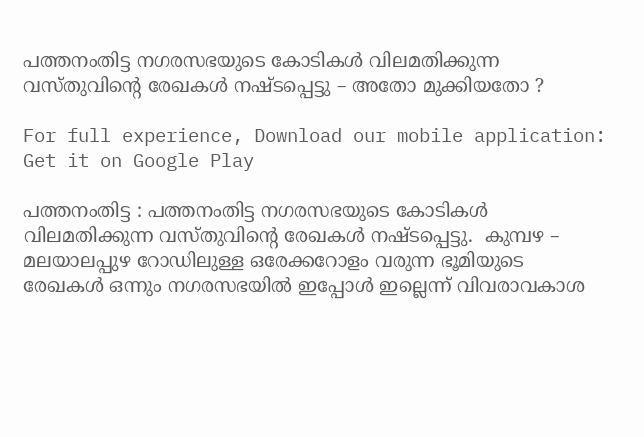പത്തനംതിട്ട നഗരസഭയുടെ കോടികള്‍ വിലമതിക്കുന്ന വസ്തുവിന്റെ രേഖകള്‍ നഷ്ടപ്പെട്ടു – അതോ മുക്കിയതോ ?

For full experience, Download our mobile application:
Get it on Google Play

പത്തനംതിട്ട : പത്തനംതിട്ട നഗരസഭയുടെ കോടികള്‍ വിലമതിക്കുന്ന വസ്തുവിന്റെ രേഖകള്‍ നഷ്ടപ്പെട്ടു.  കുമ്പഴ – മലയാലപ്പുഴ റോഡിലുള്ള ഒരേക്കറോളം വരുന്ന ഭൂമിയുടെ രേഖകള്‍ ഒന്നും നഗരസഭയില്‍ ഇപ്പോള്‍ ഇല്ലെന്ന് വിവരാവകാശ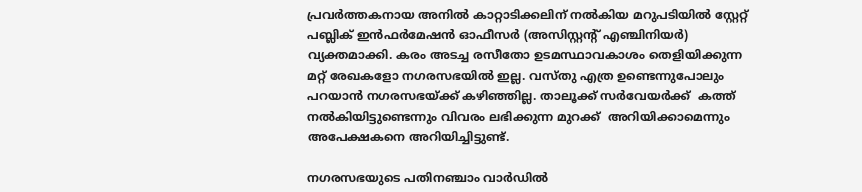പ്രവര്‍ത്തകനായ അനില്‍ കാറ്റാടിക്കലിന് നല്‍കിയ മറുപടിയില്‍ സ്റ്റേറ്റ് പബ്ലിക് ഇന്‍ഫര്‍മേഷന്‍ ഓഫീസര്‍ (അസിസ്റ്റന്റ് എഞ്ചിനിയര്‍) വ്യക്തമാക്കി. കരം അടച്ച രസീതോ ഉടമസ്ഥാവകാശം തെളിയിക്കുന്ന മറ്റ് രേഖകളോ നഗരസഭയില്‍ ഇല്ല. വസ്തു എത്ര ഉണ്ടെന്നുപോലും പറയാന്‍ നഗരസഭയ്ക്ക് കഴിഞ്ഞില്ല. താലൂക്ക് സര്‍വേയര്‍ക്ക്  കത്ത് നല്‍കിയിട്ടുണ്ടെന്നും വിവരം ലഭിക്കുന്ന മുറക്ക്  അറിയിക്കാമെന്നും  അപേക്ഷകനെ അറിയിച്ചിട്ടുണ്ട്.

നഗരസഭയുടെ പതിനഞ്ചാം വാര്‍ഡില്‍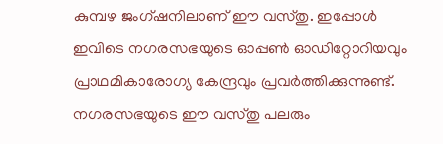കുമ്പഴ ജംഗ്ഷനിലാണ് ഈ വസ്തു. ഇപ്പോള്‍ ഇവിടെ നഗരസഭയുടെ ഓപ്പണ്‍ ഓഡിറ്റോറിയവും പ്രാഥമികാരോഗ്യ കേന്ദ്രവും പ്രവര്‍ത്തിക്കുന്നുണ്ട്. നഗരസഭയുടെ ഈ വസ്തു പലരും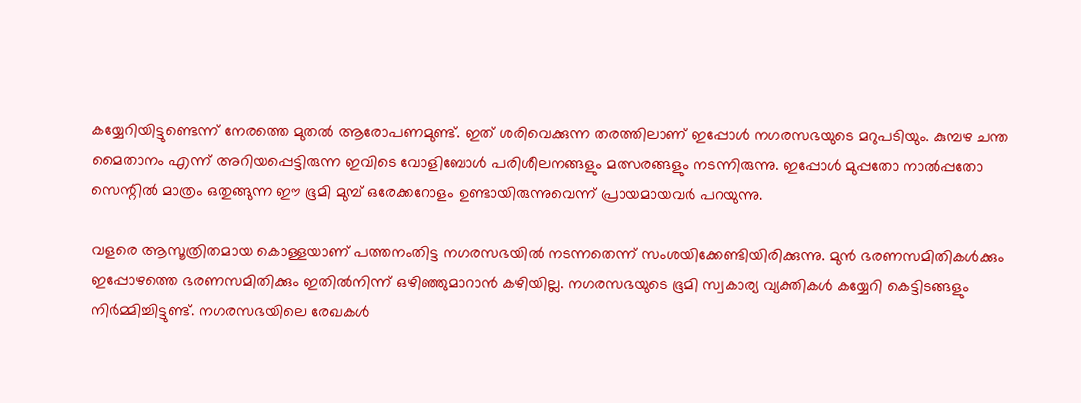കയ്യേറിയിട്ടുണ്ടെന്ന് നേരത്തെ മുതല്‍ ആരോപണമുണ്ട്. ഇത് ശരിവെക്കുന്ന തരത്തിലാണ് ഇപ്പോള്‍ നഗരസഭയുടെ മറുപടിയും. കുമ്പഴ ചന്ത മൈതാനം എന്ന് അറിയപ്പെട്ടിരുന്ന ഇവിടെ വോളിബോള്‍ പരിശീലനങ്ങളും മത്സരങ്ങളും നടന്നിരുന്നു. ഇപ്പോള്‍ മുപ്പതോ നാല്‍പ്പതോ സെന്റില്‍ മാത്രം ഒതുങ്ങുന്ന ഈ ഭൂമി മുമ്പ് ഒരേക്കറോളം ഉണ്ടായിരുന്നുവെന്ന് പ്രായമായവര്‍ പറയുന്നു.

വളരെ ആസൂത്രിതമായ കൊള്ളയാണ് പത്തനംതിട്ട നഗരസഭയില്‍ നടന്നതെന്ന് സംശയിക്കേണ്ടിയിരിക്കുന്നു. മുന്‍ ഭരണസമിതികള്‍ക്കും ഇപ്പോഴത്തെ ഭരണസമിതിക്കും ഇതില്‍നിന്ന് ഒഴിഞ്ഞുമാറാന്‍ കഴിയില്ല. നഗരസഭയുടെ ഭൂമി സ്വകാര്യ വ്യക്തികള്‍ കയ്യേറി കെട്ടിടങ്ങളും നിര്‍മ്മിച്ചിട്ടുണ്ട്. നഗരസഭയിലെ രേഖകള്‍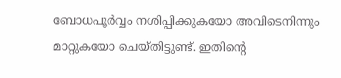ബോധപൂര്‍വ്വം നശിപ്പിക്കുകയോ അവിടെനിന്നും മാറ്റുകയോ ചെയ്തിട്ടുണ്ട്. ഇതിന്റെ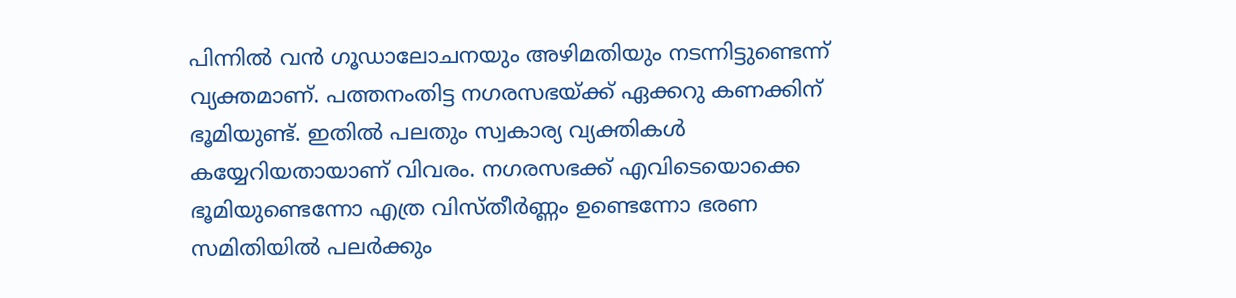പിന്നില്‍ വന്‍ ഗൂഡാലോചനയും അഴിമതിയും നടന്നിട്ടുണ്ടെന്ന് വ്യക്തമാണ്. പത്തനംതിട്ട നഗരസഭയ്ക്ക് ഏക്കറു കണക്കിന് ഭൂമിയുണ്ട്. ഇതില്‍ പലതും സ്വകാര്യ വ്യക്തികള്‍ കയ്യേറിയതായാണ് വിവരം. നഗരസഭക്ക് എവിടെയൊക്കെ ഭൂമിയുണ്ടെന്നോ എത്ര വിസ്തീര്‍ണ്ണം ഉണ്ടെന്നോ ഭരണ സമിതിയില്‍ പലര്‍ക്കും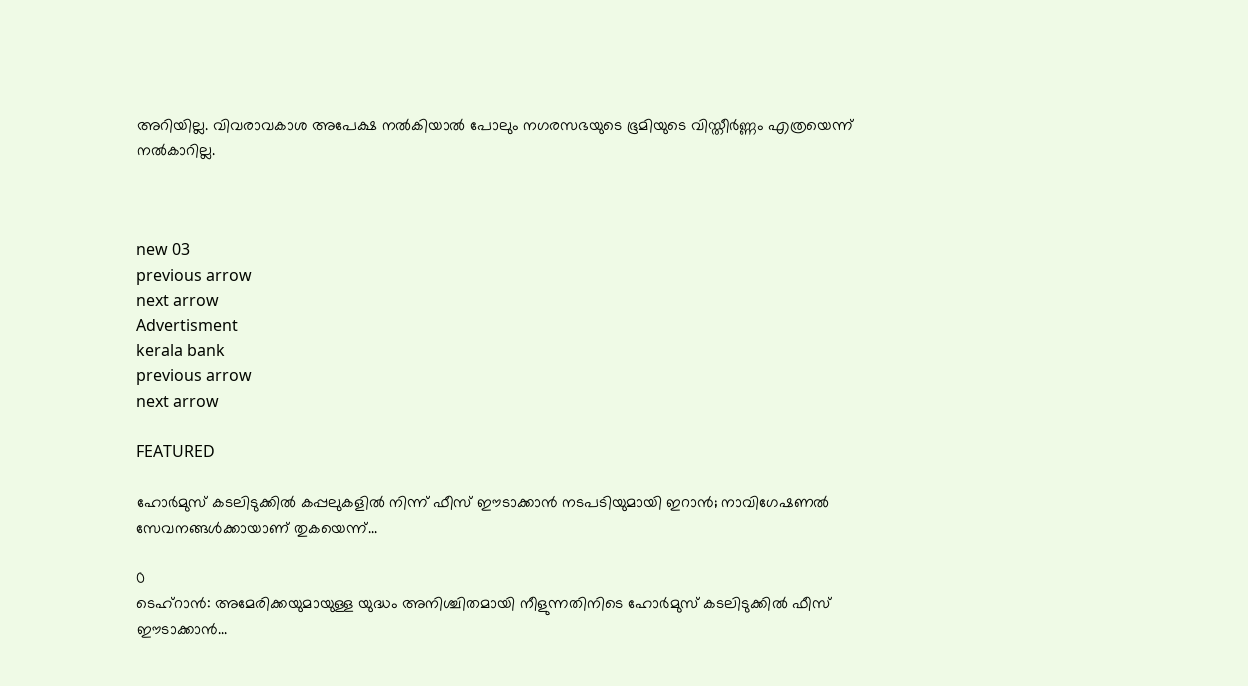അറിയില്ല. വിവരാവകാശ അപേക്ഷ നല്‍കിയാല്‍ പോലും നഗരസഭയുടെ ഭൂമിയുടെ വിസ്തീര്‍ണ്ണം എത്രയെന്ന് നല്‍കാറില്ല.



new 03
previous arrow
next arrow
Advertisment
kerala bank
previous arrow
next arrow

FEATURED

ഹോർമുസ് കടലിടുക്കിൽ കപ്പലുകളിൽ നിന്ന് ഫീസ് ഈടാക്കാൻ നടപടിയുമായി ഇറാൻ; നാവിഗേഷണൽ സേവനങ്ങൾക്കായാണ് തുകയെന്ന്...

0
ടെഹ്റാൻ: അമേരിക്കയുമായുള്ള യുദ്ധം അനിശ്ചിതമായി നീളുന്നതിനിടെ ഹോർമുസ് കടലിടുക്കിൽ ഫീസ് ഈടാക്കാൻ...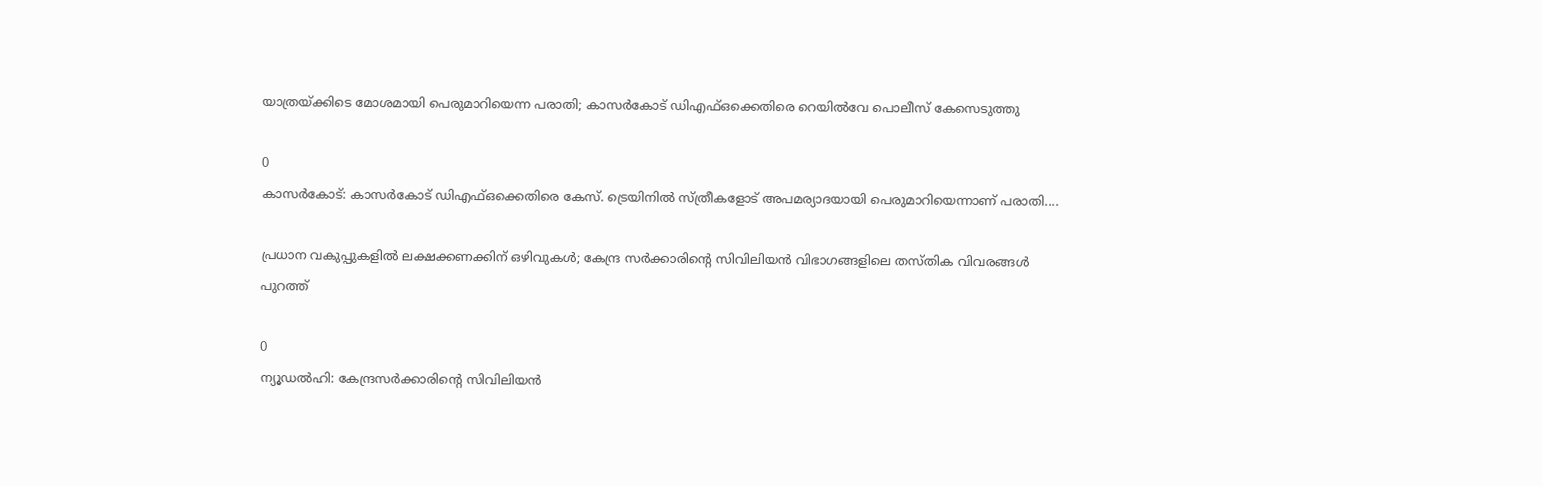യാത്രയ്ക്കിടെ മോശമായി പെരുമാറിയെന്ന പരാതി; കാസർകോട് ഡിഎഫ്ഒക്കെതിരെ റെയിൽവേ പൊലീസ് കേസെടുത്തു

0
കാസര്‍കോട്: കാസര്‍കോട് ഡിഎഫ്ഒക്കെതിരെ കേസ്. ട്രെയിനില്‍ സ്ത്രീകളോട് അപമര്യാദയായി പെരുമാറിയെന്നാണ് പരാതി....

പ്രധാന വകുപ്പുകളിൽ ലക്ഷക്കണക്കിന് ഒഴിവുകൾ; കേന്ദ്ര സർക്കാരിന്റെ സിവിലിയൻ വിഭാഗങ്ങളിലെ തസ്തിക വിവരങ്ങൾ പുറത്ത്

0
ന്യൂഡല്‍ഹി: കേന്ദ്രസര്‍ക്കാരിന്റെ സിവിലിയന്‍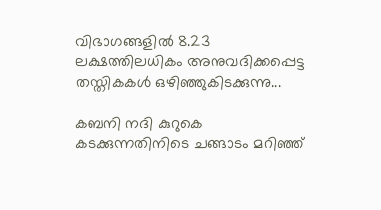വിഭാഗങ്ങളില്‍ 8.23 ലക്ഷത്തിലധികം അനുവദിക്കപ്പെട്ട തസ്തികകള്‍ ഒഴിഞ്ഞുകിടക്കുന്നു...

കബനി നദി കുറുകെ കടക്കുന്നതിനിടെ ചങ്ങാടം മറിഞ്ഞ്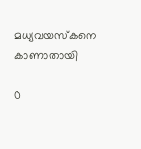മധ്യവയസ്‌കനെ കാണാതായി

0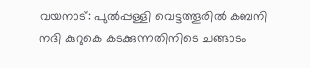വയനാട്: പുല്‍പ്പള്ളി വെട്ടത്തൂരില്‍ കബനി നദി കുറുകെ കടക്കുന്നതിനിടെ ചങ്ങാടം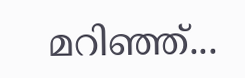മറിഞ്ഞ്...